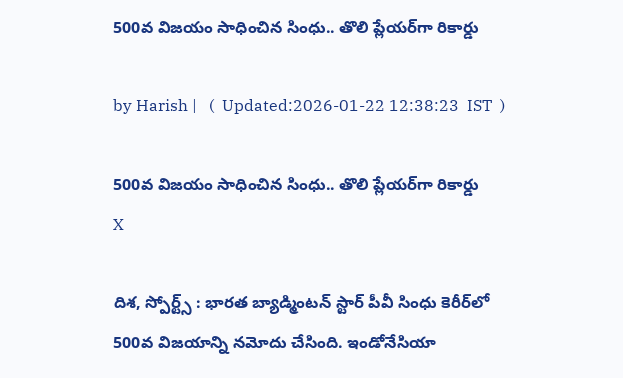500వ విజయం సాధించిన సింధు.. తొలి ప్లేయర్‌గా రికార్డు

by Harish |   (  Updated:2026-01-22 12:38:23  IST  )

500వ విజయం సాధించిన సింధు.. తొలి ప్లేయర్‌గా రికార్డు
X

దిశ, స్పోర్ట్స్ : భారత బ్యాడ్మింటన్ స్టార్ పీవీ సింధు కెరీర్‌లో 500వ విజయాన్ని నమోదు చేసింది. ఇండోనేసియా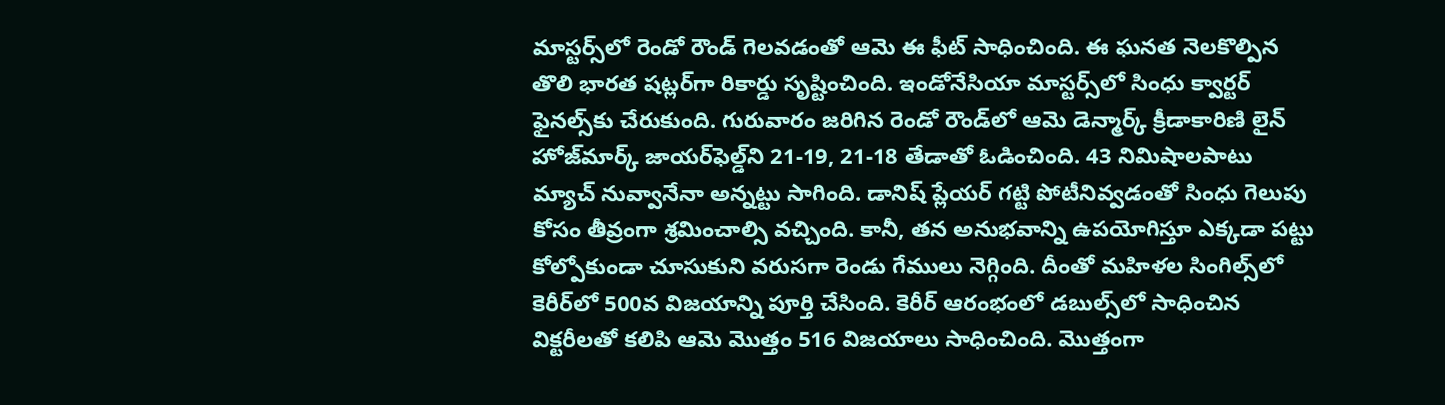మాస్టర్స్‌లో రెండో రౌండ్ గెలవడంతో ఆమె ఈ ఫీట్ సాధించింది. ఈ ఘనత నెలకొల్పిన తొలి భారత షట్లర్‌గా రికార్డు సృష్టించింది. ఇండోనేసియా మాస్టర్స్‌లో సింధు క్వార్టర్ ఫైనల్స్‌కు చేరుకుంది. గురువారం జరిగిన రెండో రౌండ్‌లో ఆమె డెన్మార్క్‌ క్రీడాకారిణి లైన్ హోజ్‌మార్క్ జాయర్‌ఫెల్డ్‌ని 21-19, 21-18 తేడాతో ఓడించింది. 43 నిమిషాలపాటు మ్యాచ్ నువ్వానేనా అన్నట్టు సాగింది. డానిష్ ప్లేయర్ గట్టి పోటీనివ్వడంతో సింధు గెలుపు కోసం తీవ్రంగా శ్రమించాల్సి వచ్చింది. కానీ, తన అనుభవాన్ని ఉపయోగిస్తూ ఎక్కడా పట్టు కోల్పోకుండా చూసుకుని వరుసగా రెండు గేములు నెగ్గింది. దీంతో మహిళల సింగిల్స్‌లో కెరీర్‌లో 500వ విజయాన్ని పూర్తి చేసింది. కెరీర్ ఆరంభంలో డబుల్స్‌లో సాధించిన విక్టరీలతో కలిపి ఆమె మొత్తం 516 విజయాలు సాధించింది. మొత్తంగా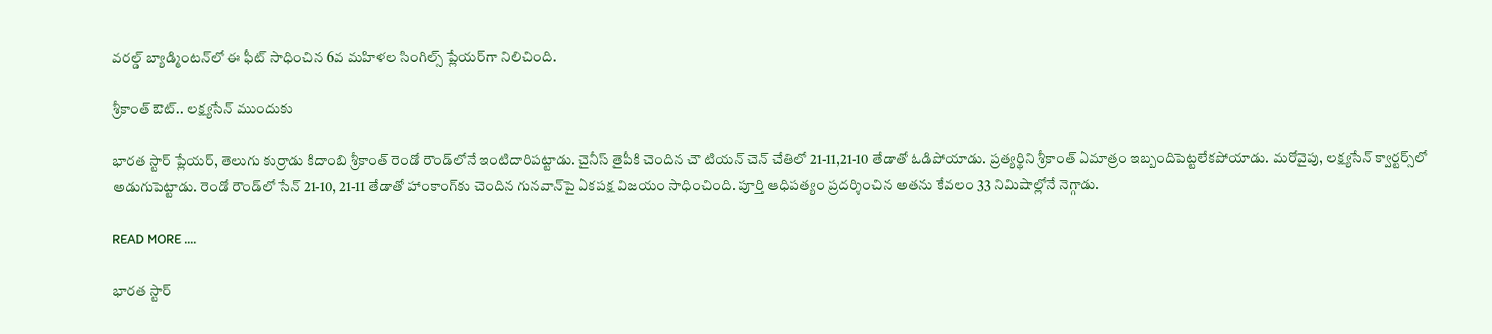వరల్డ్ బ్యాడ్మింటన్‌లో ఈ ఫీట్ సాధించిన 6వ మహిళల సింగిల్స్ ప్లేయర్‌గా నిలిచింది.

శ్రీకాంత్ ఔట్.. లక్ష్యసేన్ ముందుకు

భారత స్టార్ ప్లేయర్, తెలుగు కుర్రాడు కిదాంబి శ్రీకాంత్ రెండో రౌండ్‌లోనే ఇంటిదారిపట్టాడు. చైనీస్ తైపీకి చెందిన చౌ టియన్ చెన్ చేతిలో 21-11,21-10 తేడాతో ఓడిపోయాడు. ప్రత్యర్థిని శ్రీకాంత్ ఏమాత్రం ఇబ్బందిపెట్టలేకపోయాడు. మరోవైపు, లక్ష్యసేన్ క్వార్టర్స్‌లో అడుగుపెట్టాడు. రెండో రౌండ్‌లో సేన్ 21-10, 21-11 తేడాతో హాంకాంగ్‌కు చెందిన గునవాన్‌పై ఏకపక్ష విజయం సాధించింది. పూర్తి ఆధిపత్యం ప్రదర్శించిన అతను కేవలం 33 నిమిషాల్లోనే నెగ్గాడు.

READ MORE ....

భారత స్టార్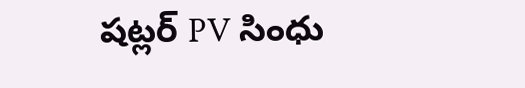షట్లర్ PV సింధు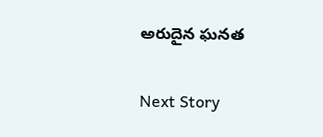అరుదైన ఘనత

Next Story